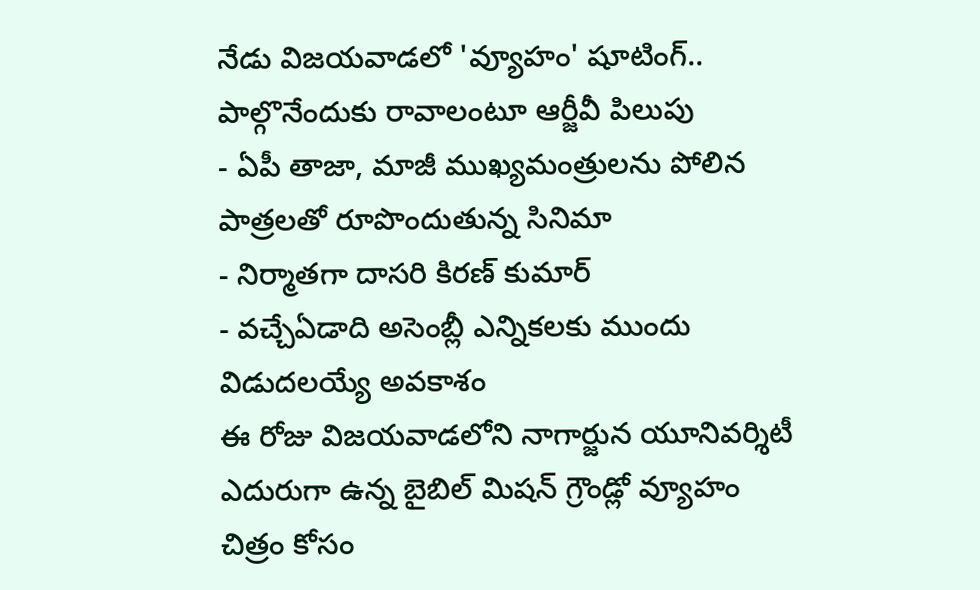నేడు విజయవాడలో 'వ్యూహం' షూటింగ్.. పాల్గొనేందుకు రావాలంటూ ఆర్జీవీ పిలుపు
- ఏపీ తాజా, మాజీ ముఖ్యమంత్రులను పోలిన పాత్రలతో రూపొందుతున్న సినిమా
- నిర్మాతగా దాసరి కిరణ్ కుమార్
- వచ్చేఏడాది అసెంబ్లీ ఎన్నికలకు ముందు విడుదలయ్యే అవకాశం
ఈ రోజు విజయవాడలోని నాగార్జున యూనివర్శిటీ ఎదురుగా ఉన్న బైబిల్ మిషన్ గ్రౌండ్లో వ్యూహం చిత్రం కోసం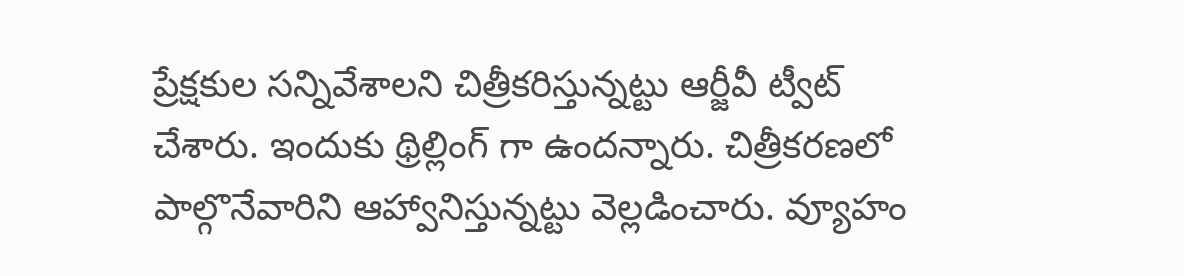ప్రేక్షకుల సన్నివేశాలని చిత్రీకరిస్తున్నట్టు ఆర్జీవీ ట్వీట్ చేశారు. ఇందుకు థ్రిల్లింగ్ గా ఉందన్నారు. చిత్రీకరణలో పాల్గొనేవారిని ఆహ్వానిస్తున్నట్టు వెల్లడించారు. వ్యూహం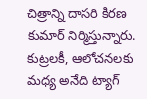చిత్రాన్ని దాసరి కిరణ కుమార్ నిర్మిస్తున్నారు. కుట్రలకీ, ఆలోచనలకు మధ్య అనేది ట్యాగ్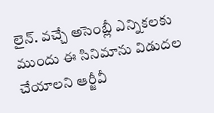లైన్. వచ్చే అసెంబ్లీ ఎన్నికలకు ముందు ఈ సినిమాను విడుదల చేయాలని ఆర్జీవీ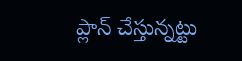ప్లాన్ చేస్తున్నట్టు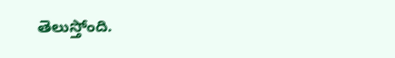తెలుస్తోంది.